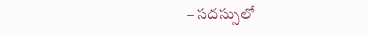– సదస్సులో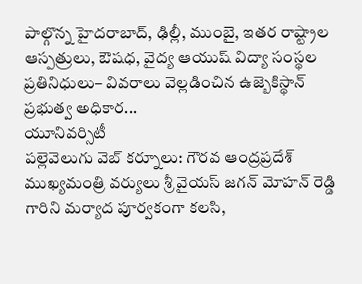పాల్గొన్న హైదరాబాద్, ఢిల్లీ, ముంబై, ఇతర రాష్ట్రాల ఆస్పత్రులు, ఔషధ, వైద్య ఆయుష్ విద్యా సంస్థల ప్రతినిధులు– వివరాలు వెల్లడించిన ఉజ్బెకిస్థాన్ ప్రభుత్వ అధికార...
యూనివర్సిటీ
పల్లెవెలుగు వెబ్ కర్నూలు: గౌరవ ఆంద్రప్రదేశ్ ముఖ్యమంత్రి వర్యులు శ్రీ వైయస్ జగన్ మోహన్ రెడ్డి గారిని మర్యాద పూర్వకంగా కలసి,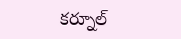కర్నూల్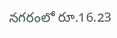నగరంలో రూ.16.23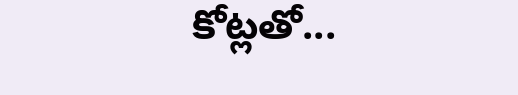కోట్లతో...